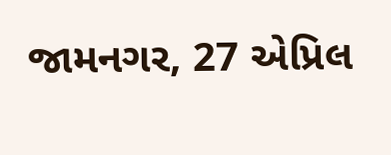જામનગર, 27 એપ્રિલ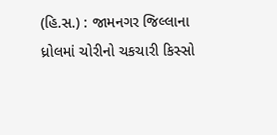(હિ.સ.) : જામનગર જિલ્લાના ધ્રોલમાં ચોરીનો ચકચારી કિસ્સો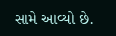સામે આવ્યો છે.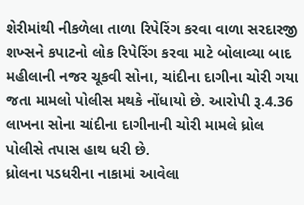શેરીમાંથી નીકળેલા તાળા રિપેરિંગ કરવા વાળા સરદારજી શખ્સને કપાટનો લોક રિપેરિંગ કરવા માટે બોલાવ્યા બાદ મહીલાની નજર ચૂકવી સોના, ચાંદીના દાગીના ચોરી ગયા જતા મામલો પોલીસ મથકે નોંધાયો છે. આરોપી રૂ.4.36 લાખના સોના ચાંદીના દાગીનાની ચોરી મામલે ધ્રોલ પોલીસે તપાસ હાથ ધરી છે.
ધ્રોલના પડધરીના નાકામાં આવેલા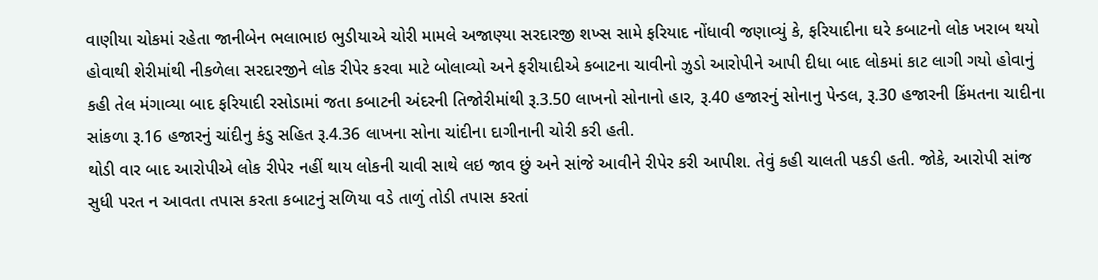વાણીયા ચોકમાં રહેતા જાનીબેન ભલાભાઇ ભુડીયાએ ચોરી મામલે અજાણ્યા સરદારજી શખ્સ સામે ફરિયાદ નોંધાવી જણાવ્યું કે, ફરિયાદીના ઘરે કબાટનો લોક ખરાબ થયો હોવાથી શેરીમાંથી નીકળેલા સરદારજીને લોક રીપેર કરવા માટે બોલાવ્યો અને ફરીયાદીએ કબાટના ચાવીનો ઝુડો આરોપીને આપી દીધા બાદ લોકમાં કાટ લાગી ગયો હોવાનું કહી તેલ મંગાવ્યા બાદ ફરિયાદી રસોડામાં જતા કબાટની અંદરની તિજોરીમાંથી રૂ.3.50 લાખનો સોનાનો હાર, રૂ.40 હજારનું સોનાનુ પેન્ડલ, રૂ.30 હજારની કિંમતના ચાદીના સાંકળા રૂ.16 હજારનું ચાંદીનુ કંડુ સહિત રૂ.4.36 લાખના સોના ચાંદીના દાગીનાની ચોરી કરી હતી.
થોડી વાર બાદ આરોપીએ લોક રીપેર નહીં થાય લોકની ચાવી સાથે લઇ જાવ છું અને સાંજે આવીને રીપેર કરી આપીશ. તેવું કહી ચાલતી પકડી હતી. જોકે, આરોપી સાંજ સુધી પરત ન આવતા તપાસ કરતા કબાટનું સળિયા વડે તાળું તોડી તપાસ કરતાં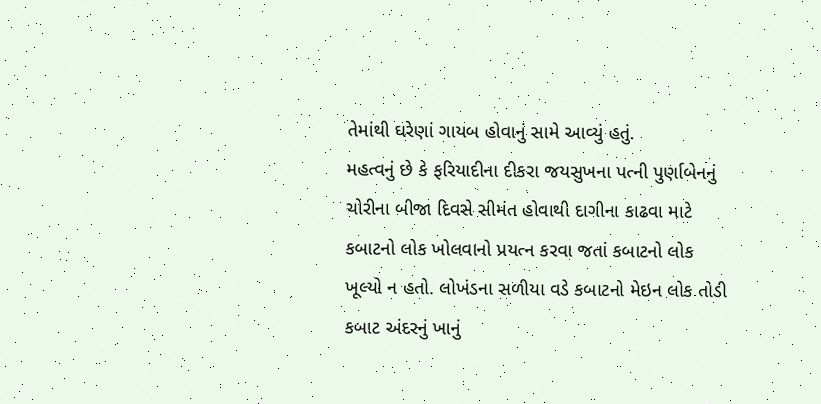તેમાંથી ઘરેણાં ગાયબ હોવાનું સામે આવ્યું હતું.
મહત્વનું છે કે ફરિયાદીના દીકરા જયસુખના પત્ની પુર્ણાબેનનું ચોરીના બીજા દિવસે સીમંત હોવાથી દાગીના કાઢવા માટે કબાટનો લોક ખોલવાનો પ્રયત્ન કરવા જતાં કબાટનો લોક ખૂલ્યો ન હતો. લોખંડના સળીયા વડે કબાટનો મેઇન લોક તોડી કબાટ અંદરનું ખાનું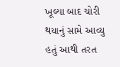ખૂલ્યા બાદ ચોરી થયાનું સામે આવ્યુ હતું આથી તરત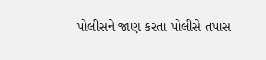પોલીસને જાણ કરતા પોલીસે તપાસ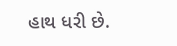હાથ ધરી છે.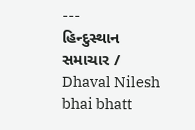---
હિન્દુસ્થાન સમાચાર / Dhaval Nilesh bhai bhatt